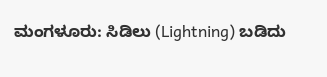ಮಂಗಳೂರು: ಸಿಡಿಲು (Lightning) ಬಡಿದು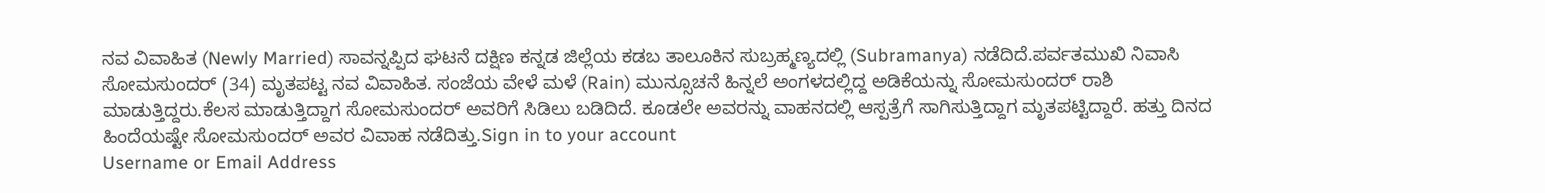ನವ ವಿವಾಹಿತ (Newly Married) ಸಾವನ್ನಪ್ಪಿದ ಘಟನೆ ದಕ್ಷಿಣ ಕನ್ನಡ ಜಿಲ್ಲೆಯ ಕಡಬ ತಾಲೂಕಿನ ಸುಬ್ರಹ್ಮಣ್ಯದಲ್ಲಿ (Subramanya) ನಡೆದಿದೆ.ಪರ್ವತಮುಖಿ ನಿವಾಸಿ ಸೋಮಸುಂದರ್ (34) ಮೃತಪಟ್ಟ ನವ ವಿವಾಹಿತ. ಸಂಜೆಯ ವೇಳೆ ಮಳೆ (Rain) ಮುನ್ಸೂಚನೆ ಹಿನ್ನಲೆ ಅಂಗಳದಲ್ಲಿದ್ದ ಅಡಿಕೆಯನ್ನು ಸೋಮಸುಂದರ್‌ ರಾಶಿ ಮಾಡುತ್ತಿದ್ದರು.ಕೆಲಸ ಮಾಡುತ್ತಿದ್ದಾಗ ಸೋಮಸುಂದರ್‌ ಅವರಿಗೆ ಸಿಡಿಲು ಬಡಿದಿದೆ. ಕೂಡಲೇ ಅವರನ್ನು ವಾಹನದಲ್ಲಿ ಆಸ್ಪತ್ರೆಗೆ ಸಾಗಿಸುತ್ತಿದ್ದಾಗ ಮೃತಪಟ್ಟಿದ್ದಾರೆ. ಹತ್ತು ದಿನದ ಹಿಂದೆಯಷ್ಟೇ ಸೋಮಸುಂದರ್ ಅವರ ವಿವಾಹ ನಡೆದಿತ್ತು.Sign in to your account
Username or Email Address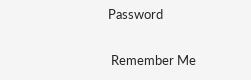Password

 Remember Me